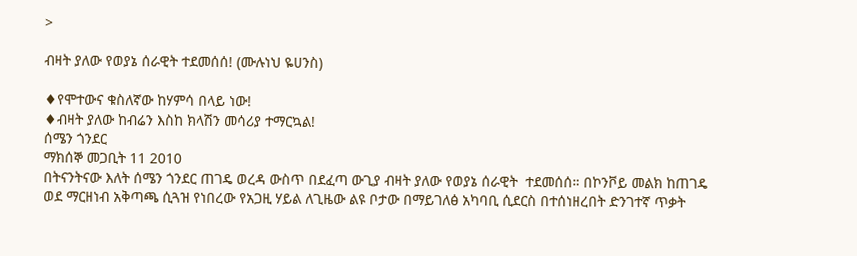>

ብዛት ያለው የወያኔ ሰራዊት ተደመሰሰ! (ሙሉነህ ዬሀንስ)

♦የሞተውና ቁስለኛው ከሃምሳ በላይ ነው!
♦ብዛት ያለው ከብሬን እስከ ክላሽን መሳሪያ ተማርኳል!
ሰሜን ጎንደር
ማክሰኞ መጋቢት 11 2010
በትናንትናው እለት ሰሜን ጎንደር ጠገዴ ወረዳ ውስጥ በደፈጣ ውጊያ ብዛት ያለው የወያኔ ሰራዊት  ተደመሰሰ። በኮንቮይ መልክ ከጠገዴ ወደ ማርዘነብ አቅጣጫ ሲጓዝ የነበረው የአጋዚ ሃይል ለጊዜው ልዩ ቦታው በማይገለፅ አካባቢ ሲደርስ በተሰነዘረበት ድንገተኛ ጥቃት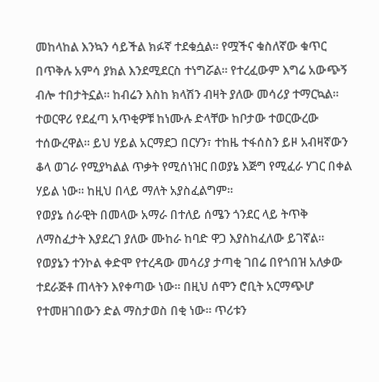መከላከል እንኳን ሳይችል ክፉኛ ተደቁሷል። የሟችና ቁስለኛው ቁጥር በጥቅሉ አምሳ ያክል እንደሚደርስ ተነግሯል። የተረፈውም እግሬ አውጭኝ ብሎ ተበታትኗል። ከብሬን እስከ ክላሽን ብዛት ያለው መሳሪያ ተማርኳል። ተወርዋሪ የደፈጣ አጥቂዎቹ ከነሙሉ ድላቸው ከቦታው ተወርውረው ተሰውረዋል። ይህ ሃይል አርማደጋ በርሃን፣ ተከዜ ተፋሰስን ይዞ አብዛኛውን ቆላ ወገራ የሚያካልል ጥቃት የሚሰነዝር በወያኔ እጅግ የሚፈራ ሃገር በቀል ሃይል ነው። ከዚህ በላይ ማለት አያስፈልግም።
የወያኔ ሰራዊት በመላው አማራ በተለይ ሰሜን ጎንደር ላይ ትጥቅ ለማስፈታት እያደረገ ያለው ሙከራ ከባድ ዋጋ እያስከፈለው ይገኛል። የወያኔን ተንኮል ቀድሞ የተረዳው መሳሪያ ታጣቂ ገበሬ በየጎበዝ አለቃው ተደራጅቶ ጠላትን እየቀጣው ነው። በዚህ ሰሞን ሮቢት አርማጭሆ የተመዘገበውን ድል ማስታወስ በቂ ነው። ጥሪቱን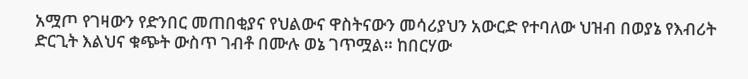አሟጦ የገዛውን የድንበር መጠበቂያና የህልውና ዋስትናውን መሳሪያህን አውርድ የተባለው ህዝብ በወያኔ የእብሪት ድርጊት እልህና ቁጭት ውስጥ ገብቶ በሙሉ ወኔ ገጥሟል። ከበርሃው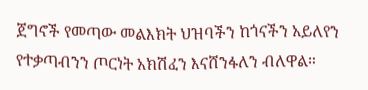ጀግኖች የመጣው መልእክት ህዝባችን ከጎናችን አይለየን የተቃጣብንን ጦርነት አክሽፈን እናሸንፋለን ብለዋል።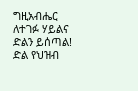ግዚአብሔር ለተገፉ ሃይልና ድልን ይሰጣል!
ድል የህዝብ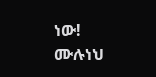ነው!
ሙሉነህ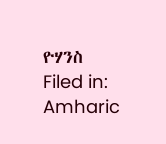ዮሃንስ
Filed in: Amharic